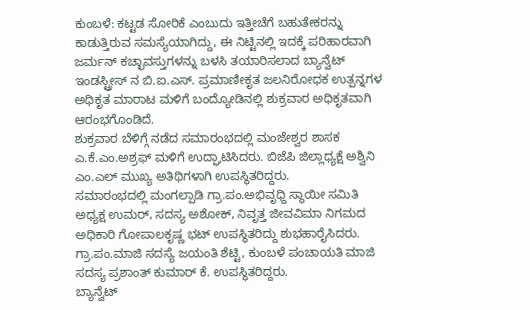ಕುಂಬಳೆ: ಕಟ್ಟಡ ಸೋರಿಕೆ ಎಂಬುದು ಇತ್ತೀಚೆಗೆ ಬಹುತೇಕರನ್ನು ಕಾಡುತ್ತಿರುವ ಸಮಸ್ಯೆಯಾಗಿದ್ದು, ಈ ನಿಟ್ಟಿನಲ್ಲಿ ಇದಕ್ಕೆ ಪರಿಹಾರವಾಗಿ ಜರ್ಮನ್ ಕಚ್ಛಾವಸ್ತುಗಳನ್ನು ಬಳಸಿ ತಯಾರಿಸಲಾದ ಬ್ಯಾನ್ವೆಟ್ ಇಂಡಸ್ಟ್ರೀಸ್ ನ ಬಿ.ಐ.ಎಸ್. ಪ್ರಮಾಣೀಕೃತ ಜಲನಿರೋಧಕ ಉತ್ಪನ್ನಗಳ ಅಧಿಕೃತ ಮಾರಾಟ ಮಳಿಗೆ ಬಂದ್ಯೋಡಿನಲ್ಲಿ ಶುಕ್ರವಾರ ಅಧಿಕೃತವಾಗಿ ಆರಂಭಗೊಂಡಿದೆ.
ಶುಕ್ರವಾರ ಬೆಳಿಗ್ಗೆ ನಡೆದ ಸಮಾರಂಭದಲ್ಲಿ ಮಂಜೇಶ್ವರ ಶಾಸಕ ಎ.ಕೆ.ಎಂ.ಅಶ್ರಫ್ ಮಳಿಗೆ ಉದ್ಘಾಟಿಸಿದರು. ಬಿಜೆಪಿ ಜಿಲ್ಲಾಧ್ಯಕ್ಷೆ ಅಶ್ವಿನಿ ಎಂ.ಎಲ್ ಮುಖ್ಯ ಅತಿಥಿಗಳಾಗಿ ಉಪಸ್ಥಿತರಿದ್ದರು.
ಸಮಾರಂಭದಲ್ಲಿ ಮಂಗಲ್ಪಾಡಿ ಗ್ರಾ.ಪಂ.ಅಭಿವೃಧ್ದಿ ಸ್ಥಾಯೀ ಸಮಿತಿ ಅಧ್ಯಕ್ಷ ಉಮರ್, ಸದಸ್ಯ ಅಶೋಕ್, ನಿವೃತ್ತ ಜೀವವಿಮಾ ನಿಗಮದ ಅಧಿಕಾರಿ ಗೋಪಾಲಕೃಷ್ಣ ಭಟ್ ಉಪಸ್ಥಿತರಿದ್ದು ಶುಭಹಾರೈಸಿದರು. ಗ್ರಾ.ಪಂ.ಮಾಜಿ ಸದಸ್ಯೆ ಜಯಂತಿ ಶೆಟ್ಟಿ, ಕುಂಬಳೆ ಪಂಚಾಯತಿ ಮಾಜಿ ಸದಸ್ಯ ಪ್ರಶಾಂತ್ ಕುಮಾರ್ ಕೆ. ಉಪಸ್ಥಿತರಿದ್ದರು.
ಬ್ಯಾನ್ವೆಟ್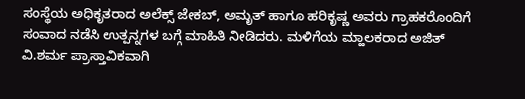ಸಂಸ್ಥೆಯ ಅಧಿಕೃತರಾದ ಅಲೆಕ್ಸ್ ಜೇಕಬ್, ಅಮೃತ್ ಹಾಗೂ ಹರಿಕೃಷ್ಣ ಅವರು ಗ್ರಾಹಕರೊಂದಿಗೆ ಸಂವಾದ ನಡೆಸಿ ಉತ್ಪನ್ನಗಳ ಬಗ್ಗೆ ಮಾಹಿತಿ ನೀಡಿದರು. ಮಳಿಗೆಯ ಮ್ಹಾಲಕರಾದ ಅಜಿತ್ ವಿ.ಶರ್ಮ ಪ್ರಾಸ್ತಾವಿಕವಾಗಿ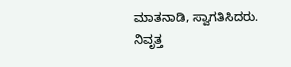ಮಾತನಾಡಿ, ಸ್ವಾಗತಿಸಿದರು. ನಿವೃತ್ತ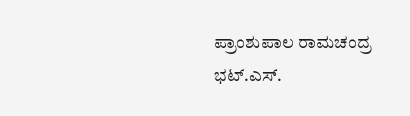ಪ್ರಾಂಶುಪಾಲ ರಾಮಚಂದ್ರ ಭಟ್.ಎಸ್.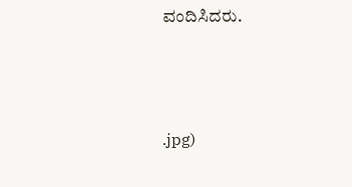ವಂದಿಸಿದರು.



.jpg)